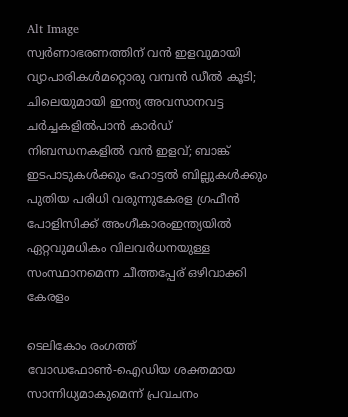Alt Image
സ്വർണാഭരണത്തിന് വൻ ഇളവുമായി വ്യാപാരികൾമറ്റൊരു വമ്പൻ ഡീൽ കൂടി; ചിലെയുമായി ഇന്ത്യ അവസാനവട്ട ചർച്ചകളിൽപാന്‍ കാര്‍ഡ് നിബന്ധനകളില്‍ വന്‍ ഇളവ്; ബാങ്ക് ഇടപാടുകള്‍ക്കും ഹോട്ടല്‍ ബില്ലുകള്‍ക്കും പുതിയ പരിധി വരുന്നുകേരള ഗ്രഫീൻ പോളിസിക്ക് അംഗീകാരംഇന്ത്യയിൽ ഏറ്റവുമധികം വിലവർധനയുള്ള സംസ്ഥാനമെന്ന ചീത്തപ്പേര് ഒഴിവാക്കി കേരളം

ടെലികോം രംഗത്ത് വോഡഫോണ്‍-ഐഡിയ ശക്തമായ സാന്നിധ്യമാകുമെന്ന് പ്രവചനം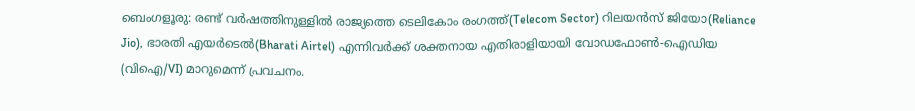ബെംഗളൂരു: രണ്ട് വര്‍ഷത്തിനുള്ളില്‍ രാജ്യത്തെ ടെലികോം രംഗത്ത്(Telecom Sector) റിലയന്‍സ് ജിയോ(Reliance Jio), ഭാരതി എയര്‍ടെല്‍(Bharati Airtel) എന്നിവര്‍ക്ക് ശക്തനായ എതിരാളിയായി വോഡഫോണ്‍-ഐഡിയ (വിഐ/VI) മാറുമെന്ന് പ്രവചനം.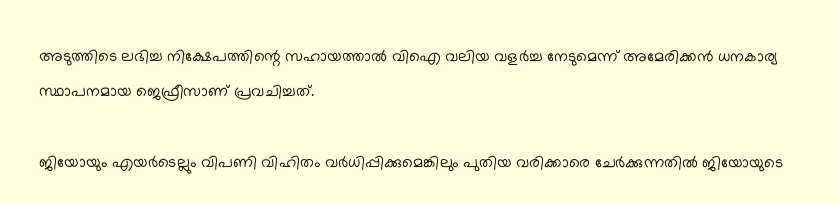അടുത്തിടെ ലഭിച്ച നിക്ഷേപത്തിന്റെ സഹായത്താല്‍ വിഐ വലിയ വളര്‍ച്ച നേടുമെന്ന് അമേരിക്കന്‍ ധനകാര്യ സ്ഥാപനമായ ജെഫ്രീസാണ് പ്രവചിച്ചത്.

ജിയോയും എയര്‍ടെല്ലും വിപണി വിഹിതം വര്‍ധിപ്പിക്കുമെങ്കിലും പുതിയ വരിക്കാരെ ചേര്‍ക്കുന്നതില്‍ ജിയോയുടെ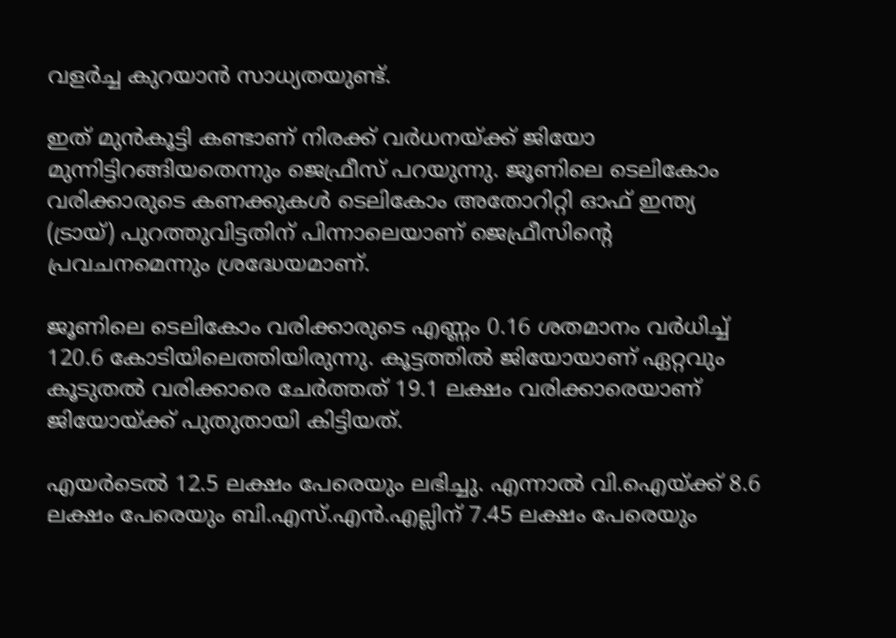വളര്‍ച്ച കുറയാന്‍ സാധ്യതയുണ്ട്.

ഇത് മുന്‍കൂട്ടി കണ്ടാണ് നിരക്ക് വര്‍ധനയ്ക്ക് ജിയോ മുന്നിട്ടിറങ്ങിയതെന്നും ജെഫ്രീസ് പറയുന്നു. ജൂണിലെ ടെലികോം വരിക്കാരുടെ കണക്കുകള്‍ ടെലികോം അതോറിറ്റി ഓഫ് ഇന്ത്യ (ട്രായ്) പുറത്തുവിട്ടതിന് പിന്നാലെയാണ് ജെഫ്രീസിന്റെ പ്രവചനമെന്നും ശ്രദ്ധേയമാണ്.

ജൂണിലെ ടെലികോം വരിക്കാരുടെ എണ്ണം 0.16 ശതമാനം വര്‍ധിച്ച് 120.6 കോടിയിലെത്തിയിരുന്നു. കൂട്ടത്തില്‍ ജിയോയാണ് ഏറ്റവും കൂടുതല്‍ വരിക്കാരെ ചേര്‍ത്തത് 19.1 ലക്ഷം വരിക്കാരെയാണ് ജിയോയ്ക്ക് പുതുതായി കിട്ടിയത്.

എയര്‍ടെല്‍ 12.5 ലക്ഷം പേരെയും ലഭിച്ചു. എന്നാല്‍ വി.ഐയ്ക്ക് 8.6 ലക്ഷം പേരെയും ബി.എസ്.എന്‍.എല്ലിന് 7.45 ലക്ഷം പേരെയും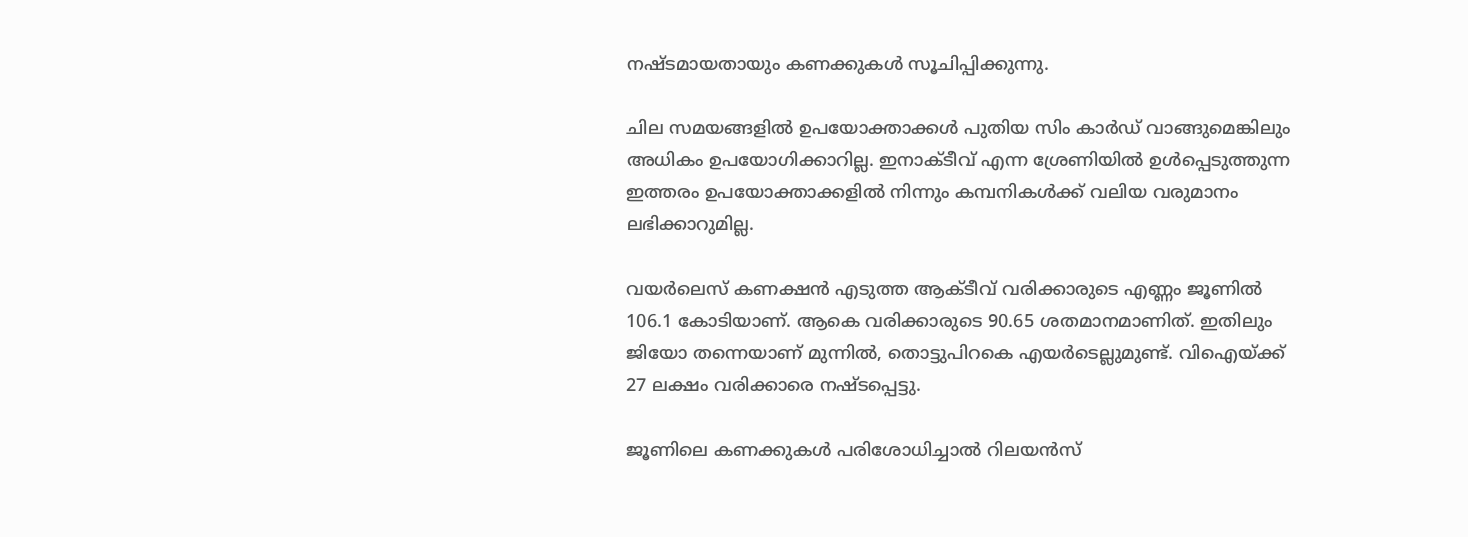നഷ്ടമായതായും കണക്കുകള്‍ സൂചിപ്പിക്കുന്നു.

ചില സമയങ്ങളില്‍ ഉപയോക്താക്കള്‍ പുതിയ സിം കാര്‍ഡ് വാങ്ങുമെങ്കിലും അധികം ഉപയോഗിക്കാറില്ല. ഇനാക്ടീവ് എന്ന ശ്രേണിയില്‍ ഉള്‍പ്പെടുത്തുന്ന ഇത്തരം ഉപയോക്താക്കളില്‍ നിന്നും കമ്പനികള്‍ക്ക് വലിയ വരുമാനം ലഭിക്കാറുമില്ല.

വയര്‍ലെസ് കണക്ഷന്‍ എടുത്ത ആക്ടീവ് വരിക്കാരുടെ എണ്ണം ജൂണില്‍ 106.1 കോടിയാണ്. ആകെ വരിക്കാരുടെ 90.65 ശതമാനമാണിത്. ഇതിലും ജിയോ തന്നെയാണ് മുന്നില്‍, തൊട്ടുപിറകെ എയര്‍ടെല്ലുമുണ്ട്. വിഐയ്ക്ക് 27 ലക്ഷം വരിക്കാരെ നഷ്ടപ്പെട്ടു.

ജൂണിലെ കണക്കുകള്‍ പരിശോധിച്ചാല്‍ റിലയന്‍സ്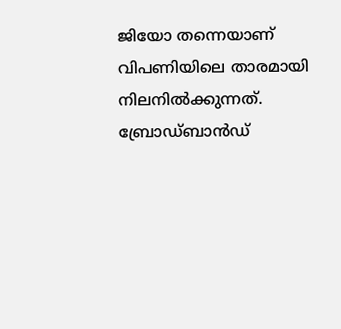ജിയോ തന്നെയാണ് വിപണിയിലെ താരമായി നിലനില്‍ക്കുന്നത്. ബ്രോഡ്ബാന്‍ഡ്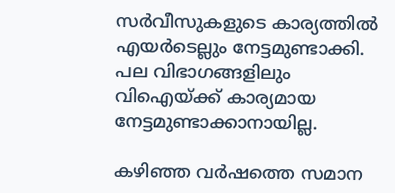സര്‍വീസുകളുടെ കാര്യത്തില്‍ എയര്‍ടെല്ലും നേട്ടമുണ്ടാക്കി. പല വിഭാഗങ്ങളിലും വിഐയ്ക്ക് കാര്യമായ നേട്ടമുണ്ടാക്കാനായില്ല.

കഴിഞ്ഞ വര്‍ഷത്തെ സമാന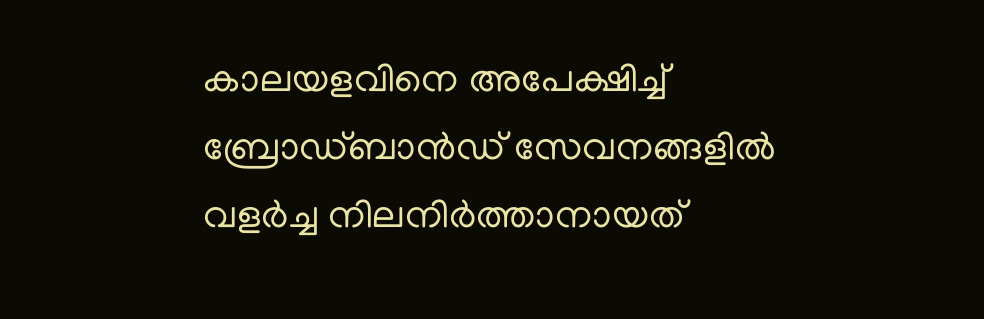കാലയളവിനെ അപേക്ഷിച്ച് ബ്രോഡ്ബാന്‍ഡ് സേവനങ്ങളില്‍ വളര്‍ച്ച നിലനിര്‍ത്താനായത്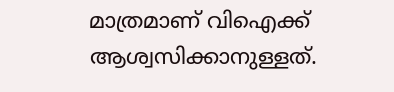മാത്രമാണ് വിഐക്ക് ആശ്വസിക്കാനുള്ളത്.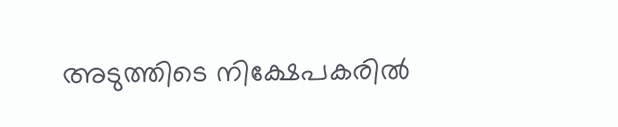അടുത്തിടെ നിക്ഷേപകരില്‍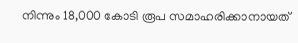നിന്നും 18,000 കോടി രൂപ സമാഹരിക്കാനായത്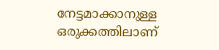നേട്ടമാക്കാനുള്ള ഒരുക്കത്തിലാണ്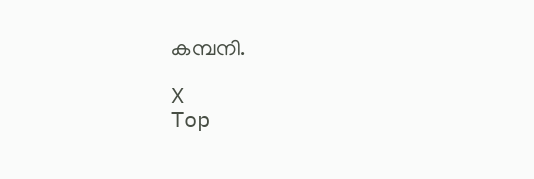കമ്പനി.

X
Top